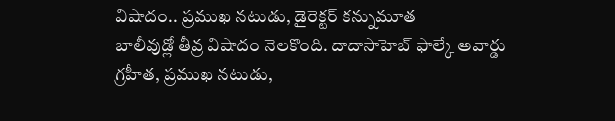విషాదం.. ప్రముఖ నటుడు, డైరెక్టర్ కన్నుమూత
బాలీవుడ్లో తీవ్ర విషాదం నెలకొంది. దాదాసాహెబ్ ఫాల్కే అవార్డు గ్రహీత, ప్రముఖ నటుడు,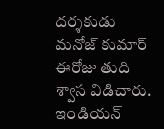దర్శకుడు మనోజ్ కుమార్ ఈరోజు తుది శ్వాస విడిచారు. ఇండియన్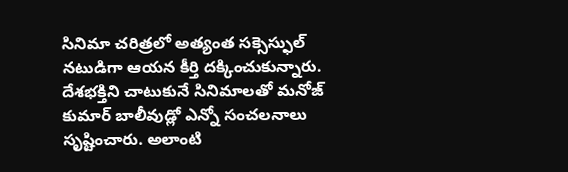సినిమా చరిత్రలో అత్యంత సక్సెస్ఫుల్ నటుడిగా ఆయన కీర్తి దక్కించుకున్నారు. దేశభక్తిని చాటుకునే సినిమాలతో మనోజ్ కుమార్ బాలీవుడ్లో ఎన్నో సంచలనాలు సృష్టించారు. అలాంటి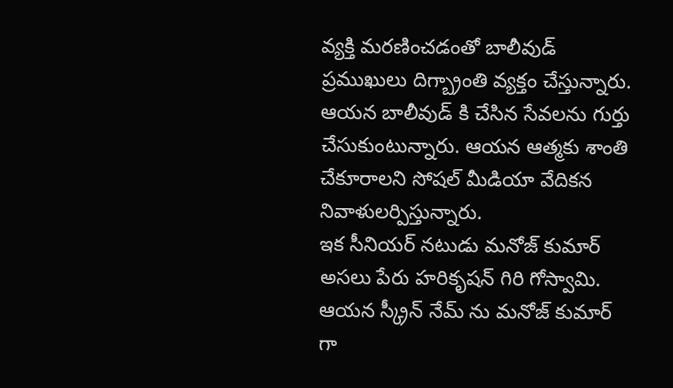వ్యక్తి మరణించడంతో బాలీవుడ్ ప్రముఖులు దిగ్బ్రాంతి వ్యక్తం చేస్తున్నారు. ఆయన బాలీవుడ్ కి చేసిన సేవలను గుర్తు చేసుకుంటున్నారు. ఆయన ఆత్మకు శాంతి చేకూరాలని సోషల్ మీడియా వేదికన నివాళులర్పిస్తున్నారు.
ఇక సీనియర్ నటుడు మనోజ్ కుమార్ అసలు పేరు హరికృషన్ గిరి గోస్వామి. ఆయన స్క్రీన్ నేమ్ ను మనోజ్ కుమార్ గా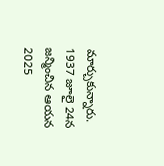మార్చుకున్నారు. 1937 జూలై 24న జన్మించిన ఆయన 2025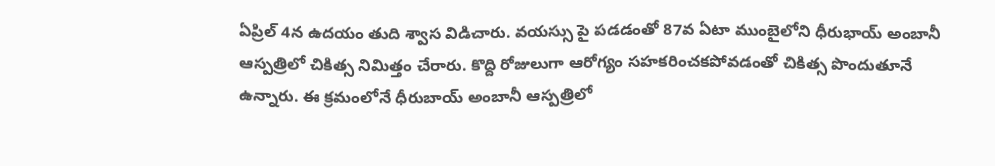ఏప్రిల్ 4న ఉదయం తుది శ్వాస విడిచారు. వయస్సు పై పడడంతో 87వ ఏటా ముంబైలోని ధీరుభాయ్ అంబానీ ఆస్పత్రిలో చికిత్స నిమిత్తం చేరారు. కొద్ది రోజులుగా ఆరోగ్యం సహకరించకపోవడంతో చికిత్స పొందుతూనే ఉన్నారు. ఈ క్రమంలోనే ధీరుబాయ్ అంబానీ ఆస్పత్రిలో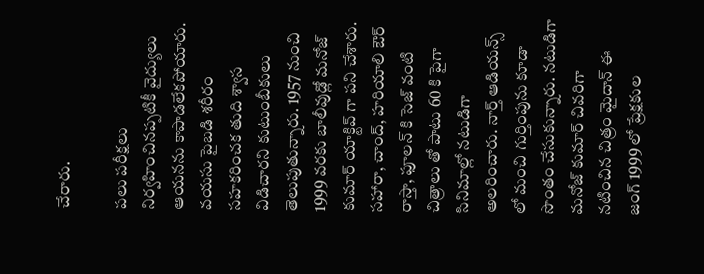చేరారు.

పలు పరీక్షలు నిర్వహించినప్పటికీ వైద్యులు ఆయనను కాపాడలేకపోయారు. వయసు పైబడి శరీరం సహకరించక తుది శ్వాస విడిచారని కుటుంబీకులు తెలుపుతున్నారు. 1957 నుంచి 1999 వరకు బాలీవుడ్లో మనోజ్ కుమార్ యాక్టివ్ గా పని చేశారు. సహారా, చాంద్, హరియాలి ఔర్ రాస్తా, ఫూలన్ కి సెజ్ వంటి చిత్రాలు తో పాటు 60 కి పైగా సినిమాల్లో నటుడిగా అలరించారు. నార్త్ ఆడియన్స్ లో మంచి గుర్తింపును కూడా సొంతం చేసుకున్నారు. నటుడిగా మనోజ్ కుమార్ చివరిగా నటించిన చిత్రం మైదాన్ ఈ జంగ్ 1999 లో ప్రేక్షకుల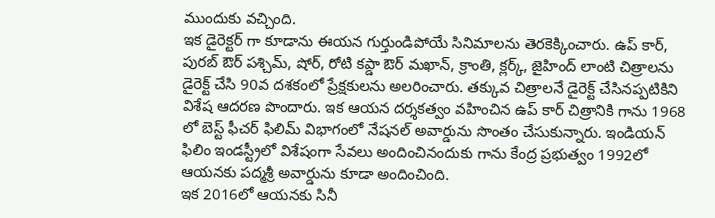ముందుకు వచ్చింది.
ఇక డైరెక్టర్ గా కూడాను ఈయన గుర్తుండిపోయే సినిమాలను తెరకెక్కించారు. ఉప్ కార్, పురబ్ ఔర్ పశ్చిమ్, షోర్, రోటి కప్డా ఔర్ మఖాన్, క్రాంతి, క్లర్క్, జైహింద్ లాంటి చిత్రాలను డైరెక్ట్ చేసి 90వ దశకంలో ప్రేక్షకులను అలరించారు. తక్కువ చిత్రాలనే డైరెక్ట్ చేసినప్పటికిని విశేష ఆదరణ పొందారు. ఇక ఆయన దర్శకత్వం వహించిన ఉప్ కార్ చిత్రానికి గాను 1968 లో బెస్ట్ ఫీచర్ ఫిలిమ్ విభాగంలో నేషనల్ అవార్డును సొంతం చేసుకున్నారు. ఇండియన్ ఫిలిం ఇండస్ట్రీలో విశేషంగా సేవలు అందించినందుకు గాను కేంద్ర ప్రభుత్వం 1992లో ఆయనకు పద్మశ్రీ అవార్డును కూడా అందించింది.
ఇక 2016లో ఆయనకు సినీ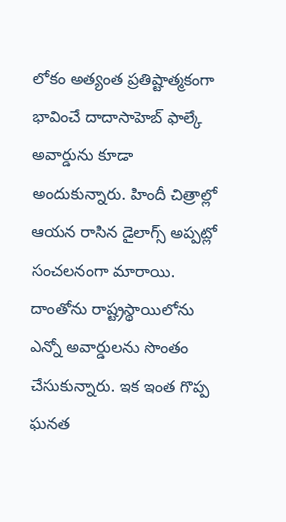లోకం అత్యంత ప్రతిష్టాత్మకంగా భావించే దాదాసాహెబ్ ఫాల్కే అవార్డును కూడా అందుకున్నారు. హిందీ చిత్రాల్లో ఆయన రాసిన డైలాగ్స్ అప్పట్లో సంచలనంగా మారాయి. దాంతోను రాష్ట్రస్థాయిలోను ఎన్నో అవార్డులను సొంతం చేసుకున్నారు. ఇక ఇంత గొప్ప ఘనత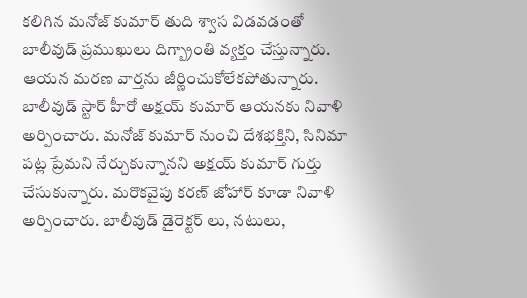కలిగిన మనోజ్ కుమార్ తుది శ్వాస విడవడంతో బాలీవుడ్ ప్రముఖులు దిగ్బ్రాంతి వ్యక్తం చేస్తున్నారు. ఆయన మరణ వార్తను జీర్ణించుకోలేకపోతున్నారు. బాలీవుడ్ స్టార్ హీరో అక్షయ్ కుమార్ ఆయనకు నివాళి అర్పించారు. మనోజ్ కుమార్ నుంచి దేశభక్తిని, సినిమా పట్ల ప్రేమని నేర్చుకున్నానని అక్షయ్ కుమార్ గుర్తు చేసుకున్నారు. మరొకవైపు కరణ్ జోహార్ కూడా నివాళి అర్పించారు. బాలీవుడ్ డైరెక్టర్ లు, నటులు,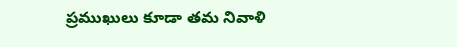ప్రముఖులు కూడా తమ నివాళి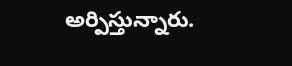అర్పిస్తున్నారు.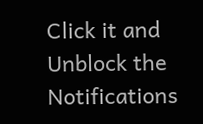Click it and Unblock the Notifications